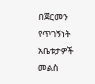በጀርመን የጥገኝነት አቤቱታዎች መልስ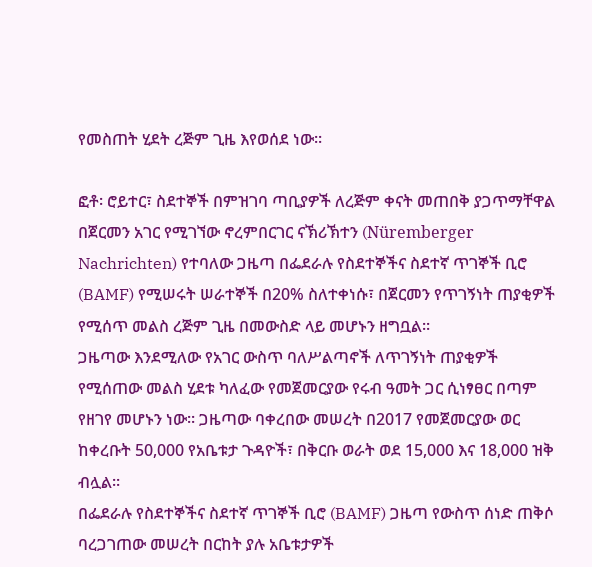የመስጠት ሂደት ረጅም ጊዜ እየወሰደ ነው፡፡

ፎቶ፡ ሮይተር፣ ስደተኞች በምዝገባ ጣቢያዎች ለረጅም ቀናት መጠበቅ ያጋጥማቸዋል
በጀርመን አገር የሚገኘው ኖረምበርገር ናኽሪኽተን (Nüremberger Nachrichten) የተባለው ጋዜጣ በፌደራሉ የስደተኞችና ስደተኛ ጥገኞች ቢሮ (BAMF) የሚሠሩት ሠራተኞች በ20% ስለተቀነሱ፣ በጀርመን የጥገኝነት ጠያቂዎች የሚሰጥ መልስ ረጅም ጊዜ በመውስድ ላይ መሆኑን ዘግቧል፡፡
ጋዜጣው እንደሚለው የአገር ውስጥ ባለሥልጣኖች ለጥገኝነት ጠያቂዎች የሚሰጠው መልስ ሂደቱ ካለፈው የመጀመርያው የሩብ ዓመት ጋር ሲነፃፀር በጣም የዘገየ መሆኑን ነው፡፡ ጋዜጣው ባቀረበው መሠረት በ2017 የመጀመርያው ወር ከቀረቡት 50,000 የአቤቱታ ጉዳዮች፣ በቅርቡ ወራት ወደ 15,000 እና 18,000 ዝቅ ብሏል፡፡
በፌደራሉ የስደተኞችና ስደተኛ ጥገኞች ቢሮ (BAMF) ጋዜጣ የውስጥ ሰነድ ጠቅሶ ባረጋገጠው መሠረት በርከት ያሉ አቤቱታዎች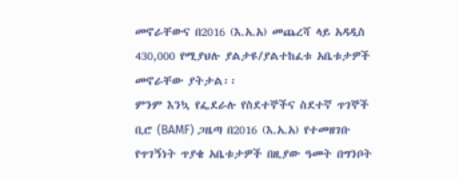መኖራቸውና በ2016 (እ.አ.አ) መጨረሻ ላይ አዳዲስ 430,000 የሚያህሉ ያልታዩ/ያልተከፈቱ አቤቱታዎች መኖራቸው ያትታል፡፡
ምንም እንኳ የፌደራሉ የስደተኞችና ስደተኛ ጥገኞች ቢሮ (BAMF) ጋዜጣ በ2016 (እ.አ.አ) የተመዘገቡ የጥገኝነት ጥያቄ አቤቱታዎች በዚያው ዓመት በግንቦት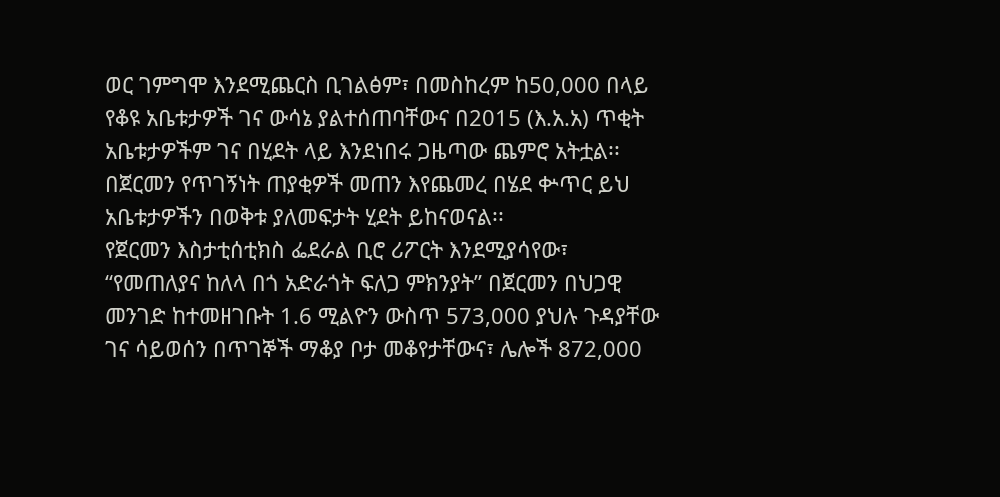ወር ገምግሞ እንደሚጨርስ ቢገልፅም፣ በመስከረም ከ50,000 በላይ የቆዩ አቤቱታዎች ገና ውሳኔ ያልተሰጠባቸውና በ2015 (እ.አ.አ) ጥቂት አቤቱታዎችም ገና በሂደት ላይ እንደነበሩ ጋዜጣው ጨምሮ አትቷል፡፡
በጀርመን የጥገኝነት ጠያቂዎች መጠን እየጨመረ በሄደ ቍጥር ይህ አቤቱታዎችን በወቅቱ ያለመፍታት ሂደት ይከናወናል፡፡
የጀርመን እስታቲሰቲክስ ፌደራል ቢሮ ሪፖርት እንደሚያሳየው፣ “የመጠለያና ከለላ በጎ አድራጎት ፍለጋ ምክንያት” በጀርመን በህጋዊ መንገድ ከተመዘገቡት 1.6 ሚልዮን ውስጥ 573,000 ያህሉ ጉዳያቸው ገና ሳይወሰን በጥገኞች ማቆያ ቦታ መቆየታቸውና፣ ሌሎች 872,000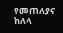የመጠለያና ከለላ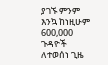ያገኙ ምንም እንኳ ከነዚሁም 600,000 ጉዳዮች ለተወሰነ ጊዜ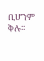ቢሆንም ቅሉ፡፡